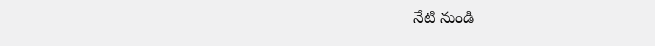నేటి నుండి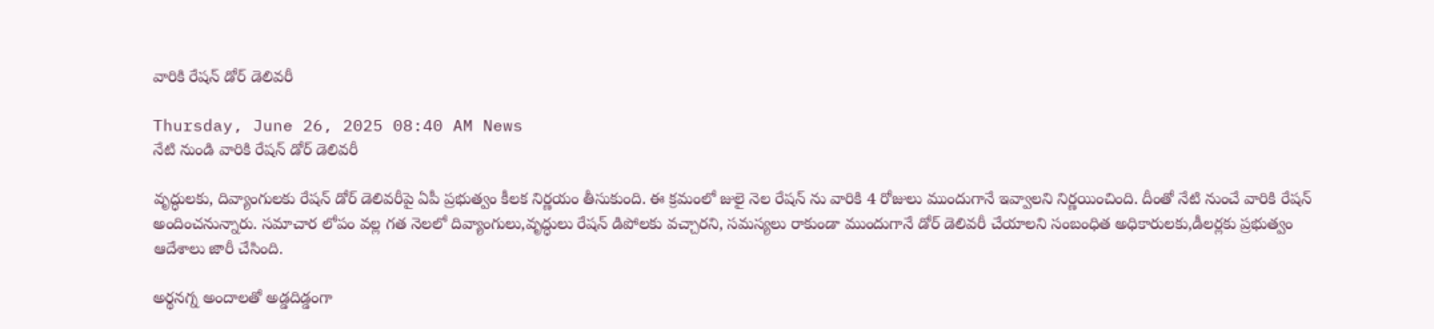వారికి రేషన్ డోర్ డెలివరీ

Thursday, June 26, 2025 08:40 AM News
నేటి నుండి వారికి రేషన్ డోర్ డెలివరీ

వృద్ధులకు, దివ్యాంగులకు రేషన్ డోర్ డెలివరీపై ఏపీ ప్రభుత్వం కీలక నిర్ణయం తీసుకుంది. ఈ క్రమంలో జులై నెల రేషన్ ను వారికి 4 రోజులు ముందుగానే ఇవ్వాలని నిర్ణయించింది. దీంతో నేటి నుంచే వారికి రేషన్ అందించనున్నారు. సమాచార లోపం వల్ల గత నెలలో దివ్యాంగులు,వృద్ధులు రేషన్ డిపోలకు వచ్చారని, సమస్యలు రాకుండా ముందుగానే డోర్ డెలివరీ చేయాలని సంబంధిత అధికారులకు,డీలర్లకు ప్రభుత్వం ఆదేశాలు జారీ చేసింది.

అర్థనగ్న అందాలతో అడ్డదిడ్డంగా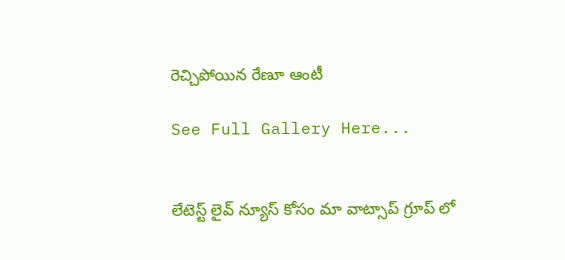రెచ్చిపోయిన రేణూ ఆంటీ

See Full Gallery Here...


లేటెస్ట్ లైవ్ న్యూస్ కోసం మా వాట్సాప్ గ్రూప్ లో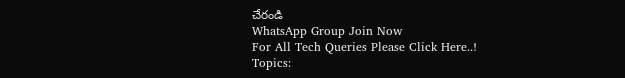చేరండి
WhatsApp Group Join Now
For All Tech Queries Please Click Here..!
Topics: